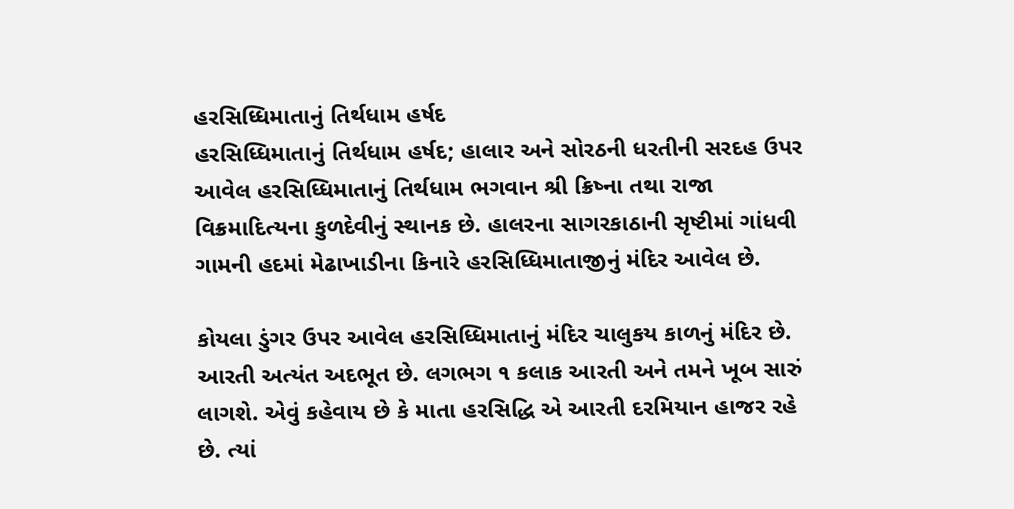હરસિધ્ધિમાતાનું તિર્થધામ હર્ષદ
હરસિધ્ધિમાતાનું તિર્થધામ હર્ષદ; હાલાર અને સોરઠની ધરતીની સરદહ ઉપર આવેલ હરસિધ્ધિમાતાનું તિર્થધામ ભગવાન શ્રી ક્રિષ્ના તથા રાજા વિક્રમાદિત્યના કુળદેવીનું સ્થાનક છે. હાલરના સાગરકાઠાની સૃષ્ટીમાં ગાંધવી ગામની હદમાં મેઢાખાડીના કિનારે હરસિધ્ધિમાતાજીનું મંદિર આવેલ છે.

કોયલા ડુંગર ઉપર આવેલ હરસિધ્ધિમાતાનું મંદિર ચાલુકય કાળનું મંદિર છે. આરતી અત્યંત અદભૂત છે. લગભગ ૧ કલાક આરતી અને તમને ખૂબ સારું લાગશે. એવું કહેવાય છે કે માતા હરસિદ્ધિ એ આરતી દરમિયાન હાજર રહે છે. ત્યાં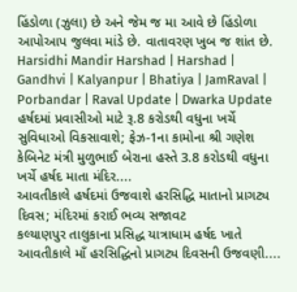હિંડોળા (ઝુલા) છે અને જેમ જ મા આવે છે હિંડોળા આપોઆપ જુલવા માંડે છે. વાતાવરણ ખુબ જ શાંત છે.
Harsidhi Mandir Harshad | Harshad | Gandhvi | Kalyanpur | Bhatiya | JamRaval | Porbandar | Raval Update | Dwarka Update
હર્ષદમાં પ્રવાસીઓ માટે રૂ.8 કરોડથી વધુના ખર્ચે સુવિધાઓ વિકસાવાશે; ફેઝ-1ના કામોના શ્રી ગણેશ
કેબિનેટ મંત્રી મુળુભાઈ બેરાના હસ્તે 3.8 કરોડથી વધુના ખર્ચે હર્ષદ માતા મંદિર....
આવતીકાલે હર્ષદમાં ઉજવાશે હરસિદ્ધિ માતાનો પ્રાગટ્ય દિવસ; મંદિરમાં કરાઈ ભવ્ય સજાવટ
કલ્યાણપુર તાલુકાના પ્રસિદ્ધ યાત્રાધામ હર્ષદ ખાતે આવતીકાલે માઁ હરસિદ્ધિનો પ્રાગટ્ય દિવસની ઉજવણી....